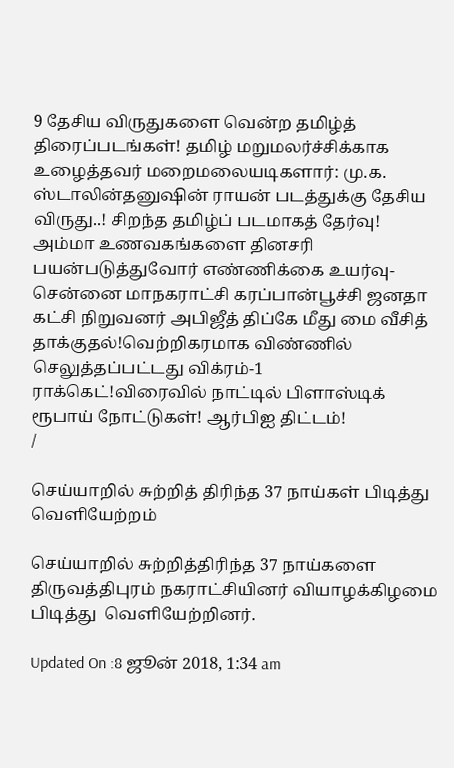9 தேசிய விருதுகளை வென்ற தமிழ்த் திரைப்படங்கள்! தமிழ் மறுமலர்ச்சிக்காக உழைத்தவர் மறைமலையடிகளார்: மு.க. ஸ்டாலின்தனுஷின் ராயன் படத்துக்கு தேசிய விருது..! சிறந்த தமிழ்ப் படமாகத் தேர்வு! அம்மா உணவகங்களை தினசரி பயன்படுத்துவோர் எண்ணிக்கை உயர்வு- சென்னை மாநகராட்சி கரப்பான்பூச்சி ஜனதா கட்சி நிறுவனர் அபிஜீத் திப்கே மீது மை வீசித் தாக்குதல்!வெற்றிகரமாக விண்ணில் செலுத்தப்பட்டது விக்ரம்-1 ராக்கெட்!விரைவில் நாட்டில் பிளாஸ்டிக் ரூபாய் நோட்டுகள்! ஆர்பிஐ திட்டம்!
/

செய்யாறில் சுற்றித் திரிந்த 37 நாய்கள் பிடித்து வெளியேற்றம்

செய்யாறில் சுற்றித்திரிந்த 37 நாய்களை திருவத்திபுரம் நகராட்சியினர் வியாழக்கிழமை பிடித்து  வெளியேற்றினர்.

Updated On :8 ஜூன் 2018, 1:34 am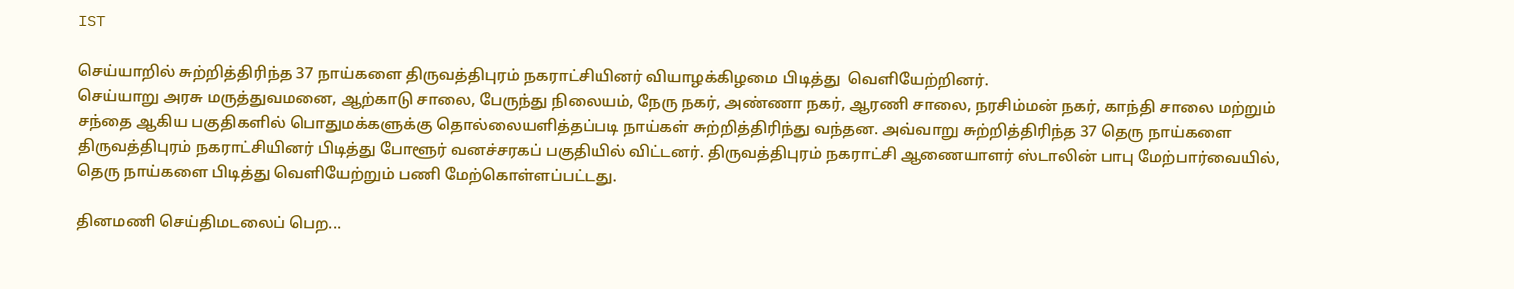IST

செய்யாறில் சுற்றித்திரிந்த 37 நாய்களை திருவத்திபுரம் நகராட்சியினர் வியாழக்கிழமை பிடித்து  வெளியேற்றினர்.
செய்யாறு அரசு மருத்துவமனை, ஆற்காடு சாலை, பேருந்து நிலையம், நேரு நகர், அண்ணா நகர், ஆரணி சாலை, நரசிம்மன் நகர், காந்தி சாலை மற்றும் சந்தை ஆகிய பகுதிகளில் பொதுமக்களுக்கு தொல்லையளித்தப்படி நாய்கள் சுற்றித்திரிந்து வந்தன. அவ்வாறு சுற்றித்திரிந்த 37 தெரு நாய்களை திருவத்திபுரம் நகராட்சியினர் பிடித்து போளூர் வனச்சரகப் பகுதியில் விட்டனர். திருவத்திபுரம் நகராட்சி ஆணையாளர் ஸ்டாலின் பாபு மேற்பார்வையில், தெரு நாய்களை பிடித்து வெளியேற்றும் பணி மேற்கொள்ளப்பட்டது.

தினமணி செய்திமடலைப் பெற...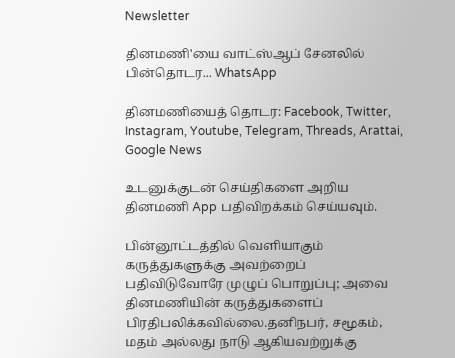Newsletter

தினமணி'யை வாட்ஸ்ஆப் சேனலில் பின்தொடர... WhatsApp

தினமணியைத் தொடர: Facebook, Twitter, Instagram, Youtube, Telegram, Threads, Arattai, Google News

உடனுக்குடன் செய்திகளை அறிய தினமணி App பதிவிறக்கம் செய்யவும்.

பின்னூட்டத்தில் வெளியாகும் கருத்துகளுக்கு அவற்றைப் பதிவிடுவோரே முழுப் பொறுப்பு; அவை தினமணியின் கருத்துகளைப் பிரதிபலிக்கவில்லை.தனிநபர், சமூகம், மதம் அல்லது நாடு ஆகியவற்றுக்கு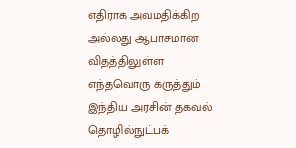எதிராக அவமதிக்கிற அல்லது ஆபாசமான விதத்திலுள்ள எந்தவொரு கருத்தும் இந்திய அரசின் தகவல் தொழில்நுட்பக்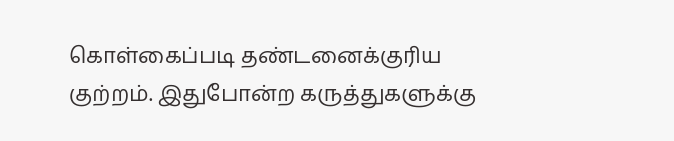கொள்கைப்படி தண்டனைக்குரிய குற்றம். இதுபோன்ற கருத்துகளுக்கு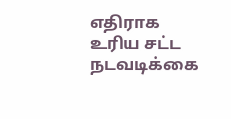எதிராக உரிய சட்ட நடவடிக்கை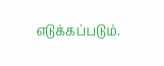எடுக்கப்படும்.